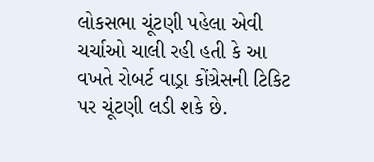લોકસભા ચૂંટણી પહેલા એવી ચર્ચાઓ ચાલી રહી હતી કે આ વખતે રોબર્ટ વાડ્રા કોંગ્રેસની ટિકિટ પર ચૂંટણી લડી શકે છે.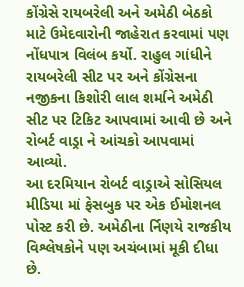કોંગ્રેસે રાયબરેલી અને અમેઠી બેઠકો માટે ઉમેદવારોની જાહેરાત કરવામાં પણ નોંધપાત્ર વિલંબ કર્યો. રાહુલ ગાંધીને રાયબરેલી સીટ પર અને કોંગ્રેસના નજીકના કિશોરી લાલ શર્માને અમેઠી સીટ પર ટિકિટ આપવામાં આવી છે અને રોબર્ટ વાડ્રા ને આંચકો આપવામાં આવ્યો.
આ દરમિયાન રોબર્ટ વાડ્રાએ સોસિયલ મીડિયા માં ફેસબુક પર એક ઈમોશનલ પોસ્ટ કરી છે. અમેઠીના ર્નિણયે રાજકીય વિશ્લેષકોને પણ અચંબામાં મૂકી દીધા છે.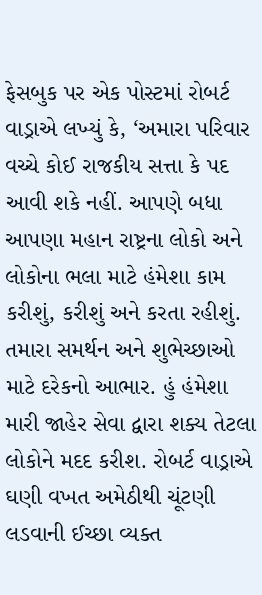ફેસબુક પર એક પોસ્ટમાં રોબર્ટ વાડ્રાએ લખ્યું કે, ‘અમારા પરિવાર વચ્ચે કોઈ રાજકીય સત્તા કે પદ આવી શકે નહીં. આપણે બધા આપણા મહાન રાષ્ટ્રના લોકો અને લોકોના ભલા માટે હંમેશા કામ કરીશું, કરીશું અને કરતા રહીશું.
તમારા સમર્થન અને શુભેચ્છાઓ માટે દરેકનો આભાર. હું હંમેશા મારી જાહેર સેવા દ્વારા શક્ય તેટલા લોકોને મદદ કરીશ. રોબર્ટ વાડ્રાએ ઘણી વખત અમેઠીથી ચૂંટણી લડવાની ઈચ્છા વ્યક્ત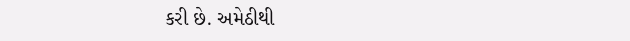કરી છે. અમેઠીથી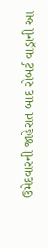ઉમેદવારની જાહેરાત બાદ રોબર્ટ વાડ્રાની આ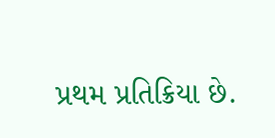પ્રથમ પ્રતિક્રિયા છે.